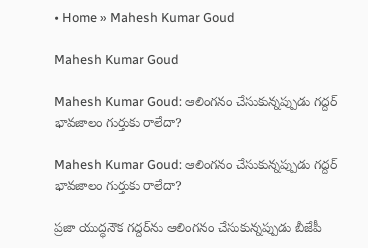• Home » Mahesh Kumar Goud

Mahesh Kumar Goud

Mahesh Kumar Goud: ఆలింగనం చేసుకున్నప్పుడు గద్దర్‌ భావజాలం గుర్తుకు రాలేదా?

Mahesh Kumar Goud: ఆలింగనం చేసుకున్నప్పుడు గద్దర్‌ భావజాలం గుర్తుకు రాలేదా?

ప్రజా యుద్ధనౌక గద్దర్‌ను ఆలింగనం చేసుకున్నప్పుడు బీజేపీ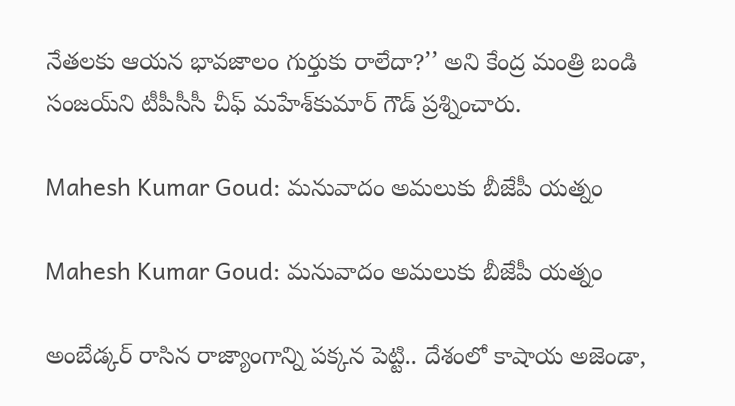నేతలకు ఆయన భావజాలం గుర్తుకు రాలేదా?’’ అని కేంద్ర మంత్రి బండి సంజయ్‌ని టీపీసీసీ చీఫ్‌ మహేశ్‌కుమార్‌ గౌడ్‌ ప్రశ్నించారు.

Mahesh Kumar Goud: మనువాదం అమలుకు బీజేపీ యత్నం

Mahesh Kumar Goud: మనువాదం అమలుకు బీజేపీ యత్నం

అంబేడ్కర్‌ రాసిన రాజ్యాంగాన్ని పక్కన పెట్టి.. దేశంలో కాషాయ అజెండా,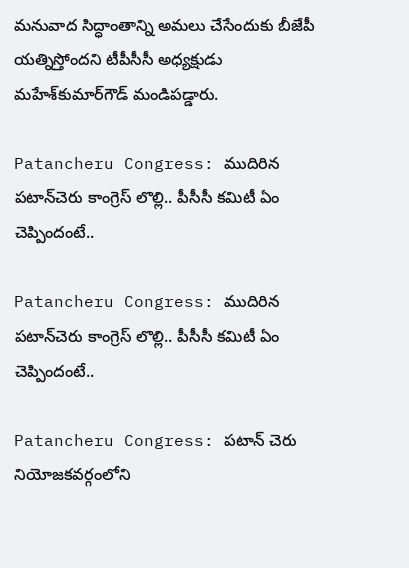మనువాద సిద్ధాంతాన్ని అమలు చేసేందుకు బీజేపీ యత్నిస్తోందని టీపీసీసీ అధ్యక్షుడు మహేశ్‌కుమార్‌గౌడ్‌ మండిపడ్డారు.

Patancheru Congress: ముదిరిన పటాన్‌చెరు‌ కాంగ్రెస్ లొల్లి.. పీసీసీ కమిటీ ఏం చెప్పిందంటే..

Patancheru Congress: ముదిరిన పటాన్‌చెరు‌ కాంగ్రెస్ లొల్లి.. పీసీసీ కమిటీ ఏం చెప్పిందంటే..

Patancheru Congress: పటాన్ చెరు నియోజకవర్గంలోని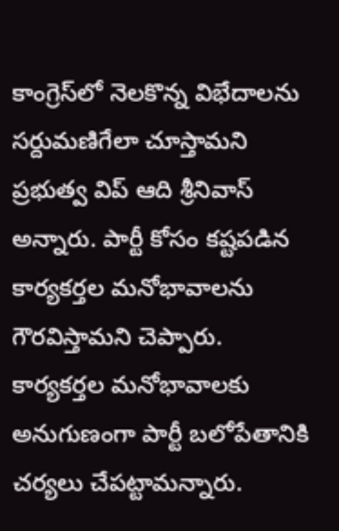కాంగ్రెస్‌లో నెలకొన్న విభేదాలను సర్దుమణిగేలా చూస్తామని ప్రభుత్వ విప్ ఆది శ్రీనివాస్ అన్నారు. పార్టీ కోసం కష్టపడిన కార్యకర్తల మనోభావాలను గౌరవిస్తామని చెప్పారు. కార్యకర్తల మనోభావాలకు అనుగుణంగా పార్టీ బలోపేతానికి చర్యలు చేపట్టామన్నారు.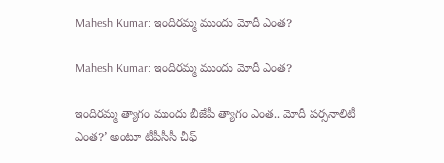Mahesh Kumar: ఇందిరమ్మ ముందు మోదీ ఎంత?

Mahesh Kumar: ఇందిరమ్మ ముందు మోదీ ఎంత?

ఇందిరమ్మ త్యాగం ముందు బీజేపీ త్యాగం ఎంత.. మోదీ పర్సనాలిటీ ఎంత?’ అంటూ టీపీసీసీ చీఫ్‌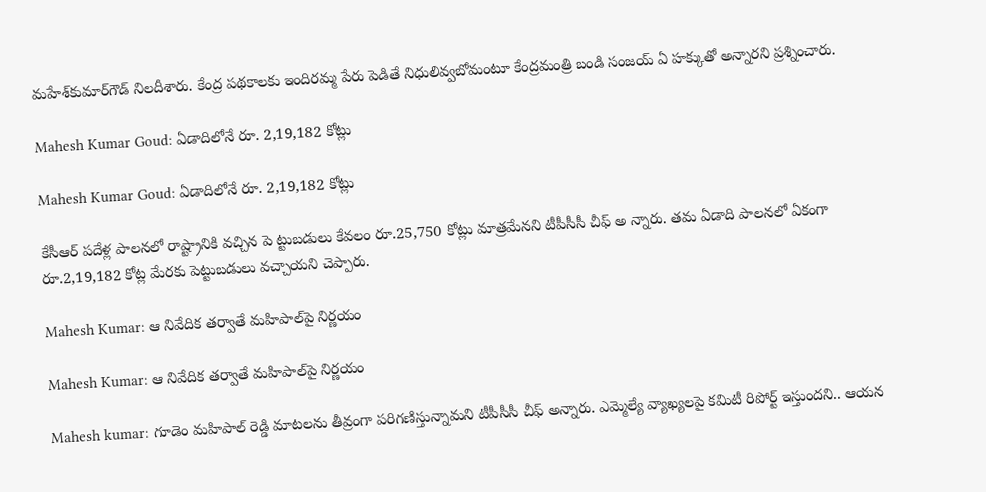మహేశ్‌కుమార్‌గౌడ్‌ నిలదీశారు. కేంద్ర పథకాలకు ఇందిరమ్మ పేరు పెడితే నిధులివ్వబోమంటూ కేంద్రమంత్రి బండి సంజయ్‌ ఏ హక్కుతో అన్నారని ప్రశ్నించారు.

Mahesh Kumar Goud: ఏడాదిలోనే రూ. 2,19,182 కోట్లు

Mahesh Kumar Goud: ఏడాదిలోనే రూ. 2,19,182 కోట్లు

కేసీఆర్‌ పదేళ్ల పాలనలో రాష్ట్రానికి వచ్చిన పె ట్టుబడులు కేవలం రూ.25,750 కోట్లు మాత్రమేనని టీపీసీసీ చీఫ్‌ అ న్నారు. తమ ఏడాది పాలనలో ఏకంగా రూ.2,19,182 కోట్ల మేరకు పెట్టుబడులు వచ్చాయని చెప్పారు.

Mahesh Kumar: ఆ నివేదిక తర్వాతే మహిపాల్‌పై నిర్ణయం

Mahesh Kumar: ఆ నివేదిక తర్వాతే మహిపాల్‌పై నిర్ణయం

Mahesh kumar: గూడెం మహిపాల్ రెడ్డి మాటలను తీవ్రంగా పరిగణిస్తున్నామని టీపీసీసీ చీఫ్ అన్నారు. ఎమ్మెల్యే వ్యాఖ్యలపై కమిటీ రిపోర్ట్ ఇస్తుందని.. ఆయన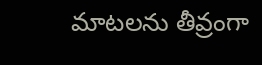మాటలను తీవ్రంగా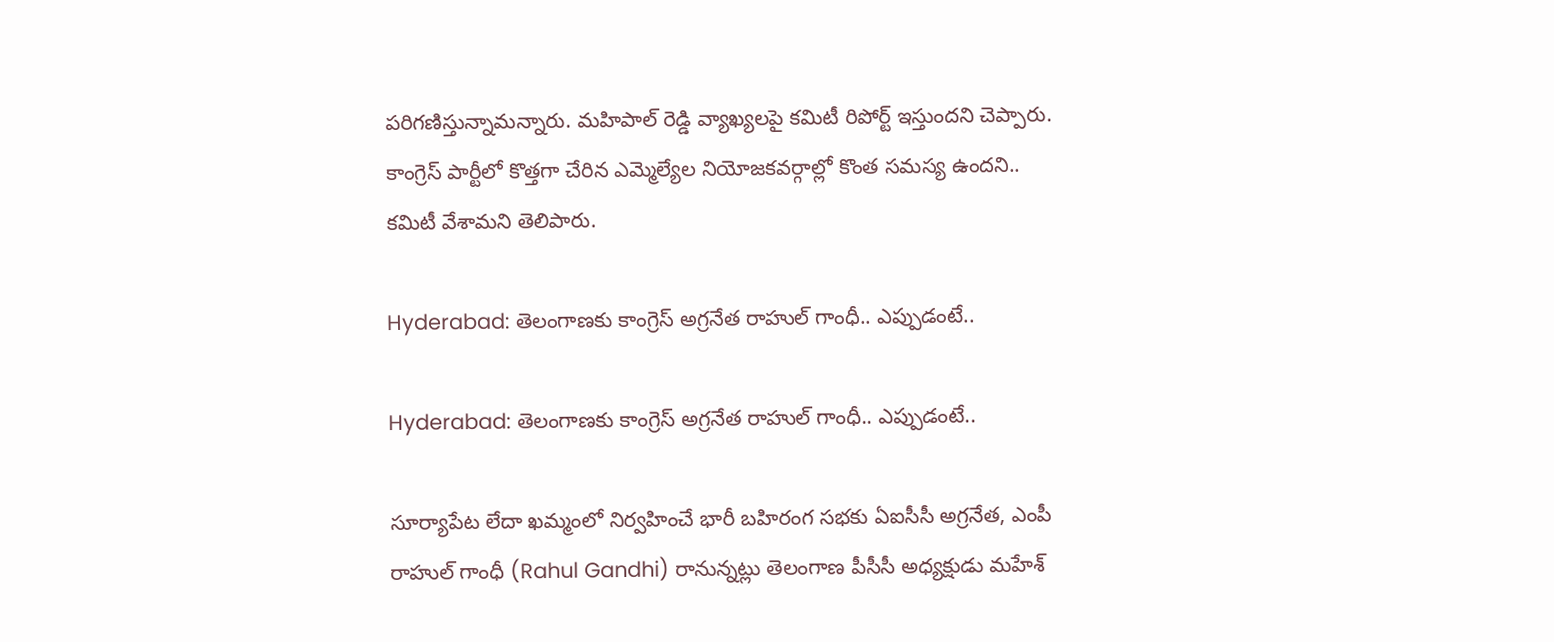పరిగణిస్తున్నామన్నారు. మహిపాల్ రెడ్డి వ్యాఖ్యలపై కమిటీ రిపోర్ట్ ఇస్తుందని చెప్పారు. కాంగ్రెస్ పార్టీలో కొత్తగా చేరిన ఎమ్మెల్యేల నియోజకవర్గాల్లో కొంత సమస్య ఉందని.. కమిటీ వేశామని తెలిపారు.

Hyderabad: తెలంగాణకు కాంగ్రెస్ అగ్రనేత రాహుల్ గాంధీ.. ఎప్పుడంటే..

Hyderabad: తెలంగాణకు కాంగ్రెస్ అగ్రనేత రాహుల్ గాంధీ.. ఎప్పుడంటే..

సూర్యాపేట లేదా ఖమ్మంలో నిర్వహించే భారీ బహిరంగ సభకు ఏఐసీసీ అగ్రనేత, ఎంపీ రాహుల్ గాంధీ (Rahul Gandhi) రానున్నట్లు తెలంగాణ పీసీసీ అధ్యక్షుడు మహేశ్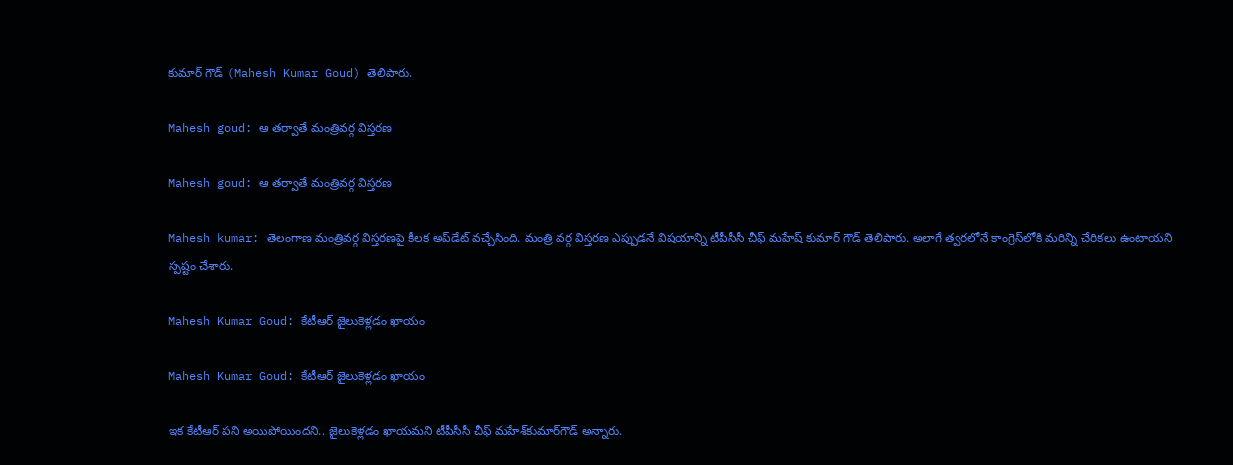కుమార్ గౌడ్ (Mahesh Kumar Goud) తెలిపారు.

Mahesh goud: ఆ తర్వాతే మంత్రివర్గ విస్తరణ

Mahesh goud: ఆ తర్వాతే మంత్రివర్గ విస్తరణ

Mahesh kumar: తెలంగాణ మంత్రివర్గ విస్తరణపై కీలక అప్‌డేట్ వచ్చేసింది. మంత్రి వర్గ విస్తరణ ఎప్పుడనే విషయాన్ని టీపీసీసీ చీఫ్ మహేష్‌ కుమార్ గౌడ్ తెలిపారు. అలాగే త్వరలోనే కాంగ్రెస్‌లోకి మరిన్ని చేరికలు ఉంటాయని స్పష్టం చేశారు.

Mahesh Kumar Goud: కేటీఆర్‌ జైలుకెళ్లడం ఖాయం

Mahesh Kumar Goud: కేటీఆర్‌ జైలుకెళ్లడం ఖాయం

ఇక కేటీఆర్‌ పని అయిపోయిందని.. జైలుకెళ్లడం ఖాయమని టీపీసీసీ చీఫ్‌ మహేశ్‌కుమార్‌గౌడ్‌ అన్నారు.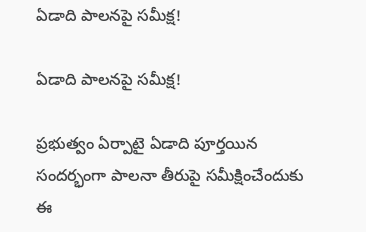ఏడాది పాలనపై సమీక్ష!

ఏడాది పాలనపై సమీక్ష!

ప్రభుత్వం ఏర్పాటై ఏడాది పూర్తయిన సందర్భంగా పాలనా తీరుపై సమీక్షించేందుకు ఈ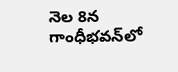నెల 8న గాంధీభవన్‌లో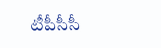టీపీసీసీ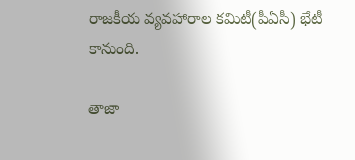రాజకీయ వ్యవహారాల కమిటీ(పీఏసీ) భేటీ కానుంది.

తాజా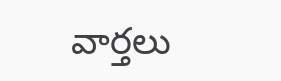వార్తలు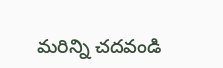మరిన్ని చదవండి